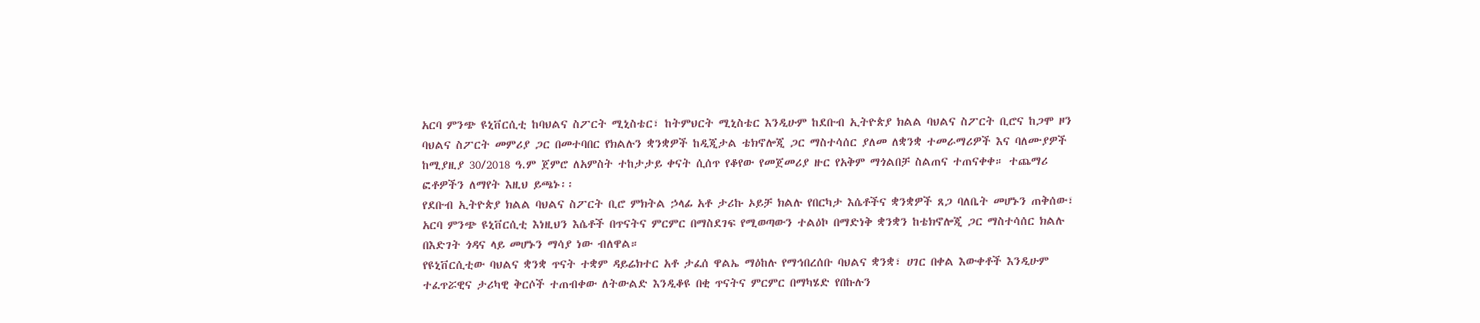አርባ ምንጭ ዩኒቨርሲቲ ከባህልና ስፖርት ሚኒስቴር፣ ከትምህርት ሚኒስቴር እንዲሁም ከደቡብ ኢትዮጵያ ክልል ባህልና ስፖርት ቢሮና ከጋሞ ዞን ባህልና ስፖርት መምሪያ ጋር በመተባበር የክልሉን ቋንቋዎች ከዲጂታል ቴክኖሎጂ ጋር ማስተሳሰር ያለመ ለቋንቋ ተመራማሪዎች እና ባለሙያዎች ከሚያዚያ 30/2018 ዓ.ም ጀምሮ ለአምስት ተከታታይ ቀናት ሲሰጥ የቆየው የመጀመሪያ ዙር የአቅም ማጎልበቻ ስልጠና ተጠናቀቀ። ተጨማሪ ፎቶዎችን ለማየት እዚህ ይጫኑ፡፡
የደቡብ ኢትዮጵያ ክልል ባህልና ስፖርት ቢሮ ምክትል ኃላፊ አቶ ታሪኩ ኦይቻ ክልሉ የበርካታ እሴቶችና ቋንቋዎች ጸጋ ባለቤት መሆኑን ጠቅሰው፣ አርባ ምንጭ ዩኒቨርሲቲ እነዚህን እሴቶች በጥናትና ምርምር በማስደገፍ የሚወጣውን ተልዕኮ በማድነቅ ቋንቋን ከቴክኖሎጂ ጋር ማስተሳሰር ክልሉ በእድገት ጎዳና ላይ መሆኑን ማሳያ ነው ብለዋል።
የዩኒቨርሲቲው ባህልና ቋንቋ ጥናት ተቋም ዳይሬክተር አቶ ታፈሰ ዋልኤ ማዕከሉ የማኅበረሰቡ ባህልና ቋንቋ፣ ሀገር በቀል እውቀቶች እንዲሁም ተፈጥሯዊና ታሪካዊ ቅርሶች ተጠብቀው ለትውልድ እንዲቆዩ በቂ ጥናትና ምርምር በማካሄድ የበኩሉን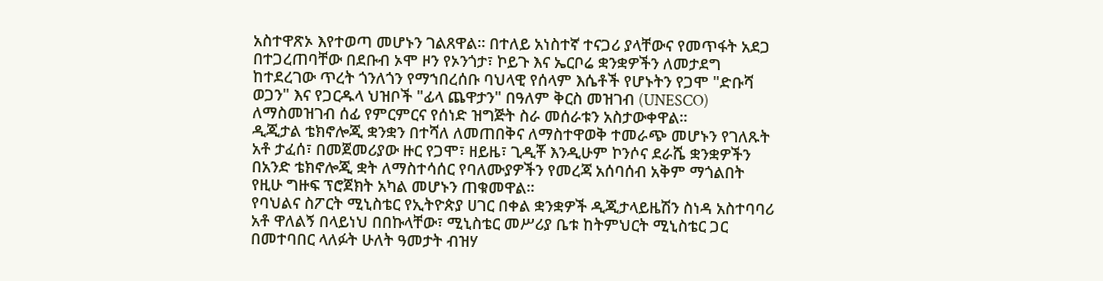አስተዋጽኦ እየተወጣ መሆኑን ገልጸዋል። በተለይ አነስተኛ ተናጋሪ ያላቸውና የመጥፋት አደጋ በተጋረጠባቸው በደቡብ ኦሞ ዞን የኦንጎታ፣ ኮይጉ እና ኤርቦሬ ቋንቋዎችን ለመታደግ ከተደረገው ጥረት ጎንለጎን የማኀበረሰቡ ባህላዊ የሰላም እሴቶች የሆኑትን የጋሞ "ድቡሻ ወጋን" እና የጋርዱላ ህዝቦች "ፊላ ጨዋታን" በዓለም ቅርስ መዝገብ (UNESCO) ለማስመዝገብ ሰፊ የምርምርና የሰነድ ዝግጅት ስራ መሰራቱን አስታውቀዋል።
ዲጂታል ቴክኖሎጂ ቋንቋን በተሻለ ለመጠበቅና ለማስተዋወቅ ተመራጭ መሆኑን የገለጹት አቶ ታፈሰ፣ በመጀመሪያው ዙር የጋሞ፣ ዘይዜ፣ ጊዲቾ እንዲሁም ኮንሶና ደራሼ ቋንቋዎችን በአንድ ቴክኖሎጂ ቋት ለማስተሳሰር የባለሙያዎችን የመረጃ አሰባሰብ አቅም ማጎልበት የዚሁ ግዙፍ ፕሮጀክት አካል መሆኑን ጠቁመዋል።
የባህልና ስፖርት ሚኒስቴር የኢትዮጵያ ሀገር በቀል ቋንቋዎች ዲጂታላይዜሽን ስነዳ አስተባባሪ አቶ ዋለልኝ በላይነህ በበኩላቸው፣ ሚኒስቴር መሥሪያ ቤቱ ከትምህርት ሚኒስቴር ጋር በመተባበር ላለፉት ሁለት ዓመታት ብዝሃ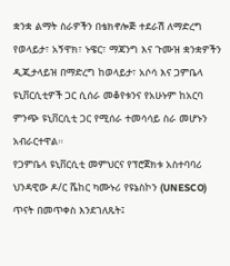ቋንቋ ልማት ስራዎችን በቴክኖሎጅ ተደራሽ ለማድረግ የወላይታ፣ አኝዋክ፣ ኑዌር፣ ማጃንግ እና ጉሙዝ ቋንቋዎችን ዲጂታላይዝ በማድረግ ከወላይታ፣ አሶሳ እና ጋምቤላ ዩኒቨርሲቲዎች ጋር ሲሰራ መቆየቱንና የአሁኑም ከአርባ ምንጭ ዩኒቨርሲቲ ጋር የሚሰራ ተመሳሳይ ስራ መሆኑን አብራርተዋል።
የጋምቤላ ዩኒቨርሲቲ መምህርና የፕሮጀክቱ አስተባባሪ ህንዳዊው ዶ/ር ሼከር ካሙኑሪ የዩኔስኮን (UNESCO) ጥናት በመጥቀስ እንደገለጹት፤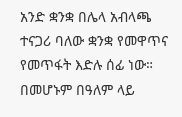አንድ ቋንቋ በሌላ አብላጫ ተናጋሪ ባለው ቋንቋ የመዋጥና የመጥፋት እድሉ ሰፊ ነው። በመሆኑም በዓለም ላይ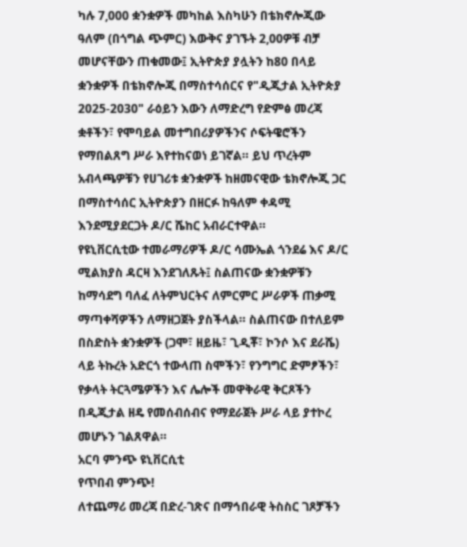ካሉ 7,000 ቋንቋዎች መካከል እስካሁን በቴክኖሎጂው ዓለም (በጎግል ጭምር) እውቅና ያገኙት 2,00ዎቹ ብቻ መሆናቸውን ጠቁመው፤ ኢትዮጵያ ያሏትን ከ80 በላይ ቋንቋዎች በቴክኖሎጂ በማስተሳሰርና የ"ዲጂታል ኢትዮጵያ 2025-2030" ራዕይን እውን ለማድረግ የድምፅ መረጃ ቋቶችን፣ የሞባይል መተግበሪያዎችንና ሶፍትዌሮችን የማበልጸግ ሥራ እየተከናወነ ይገኛል። ይህ ጥረትም አብላጫዎቹን የሀገሪቱ ቋንቋዎች ከዘመናዊው ቴክኖሎጂ ጋር በማስተሳሰር ኢትዮጵያን በዘርፉ ከዓለም ቀዳሚ እንደሚያደርጋት ዶ/ር ሼከር አብራርተዋል።
የዩኒቨርሲቲው ተመራማሪዎች ዶ/ር ሳሙኤል ጎንደሬ እና ዶ/ር ሚልክያስ ዳርዛ እንደገለጹት፤ ስልጠናው ቋንቋዎቹን ከማሳደግ ባለፈ ለትምህርትና ለምርምር ሥራዎች ጠቃሚ ማጣቀሻዎችን ለማዘጋጀት ያስችላል። ስልጠናው በተለይም በስድስት ቋንቋዎች (ጋሞ፣ ዘይዜ፣ ጊዲቾ፣ ኮንሶ እና ደራሼ) ላይ ትኩረት አድርጎ ተውላጠ ስሞችን፣ የንግግር ድምፆችን፣ የቃላት ትርጓሜዎችን እና ሌሎች መዋቅራዊ ቅርጾችን በዲጂታል ዘዴ የመሰብሰብና የማደራጀት ሥራ ላይ ያተኮረ መሆኑን ገልጸዋል።
አርባ ምንጭ ዩኒቨርሲቲ
የጥበብ ምንጭ!
ለተጨማሪ መረጃ በድረ-ገጽና በማኅበራዊ ትስስር ገጾቻችን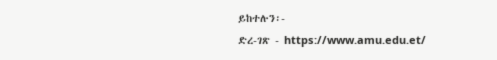ይከተሉን፡-
ድረ-ገጽ - https://www.amu.edu.et/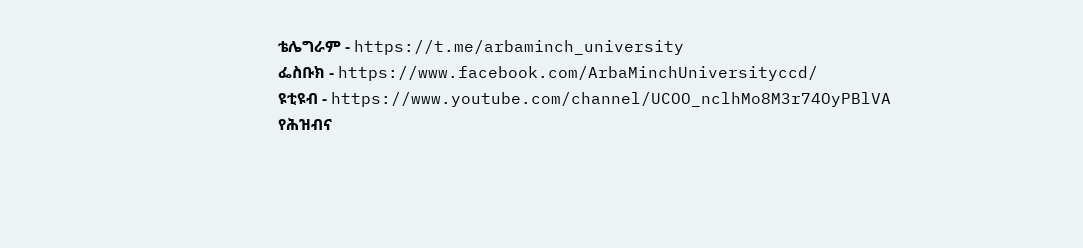ቴሌግራም - https://t.me/arbaminch_university
ፌስቡክ - https://www.facebook.com/ArbaMinchUniversityccd/
ዩቲዩብ - https://www.youtube.com/channel/UCOO_nclhMo8M3r74OyPBlVA
የሕዝብና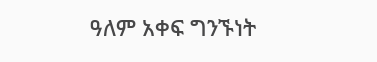ዓለም አቀፍ ግንኙነት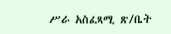ሥራ አስፈጻሚ ጽ/ቤት